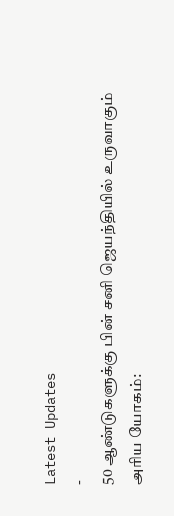Latest Updates
-
50 ஆண்டுகளுக்கு பின் சனி ஜெயந்தியில் உருவாகும் அரிய யோகம்: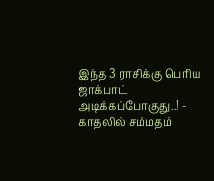இந்த 3 ராசிக்கு பெரிய ஜாக்பாட் அடிக்கப்போகுது..! -
காதலில் சம்மதம்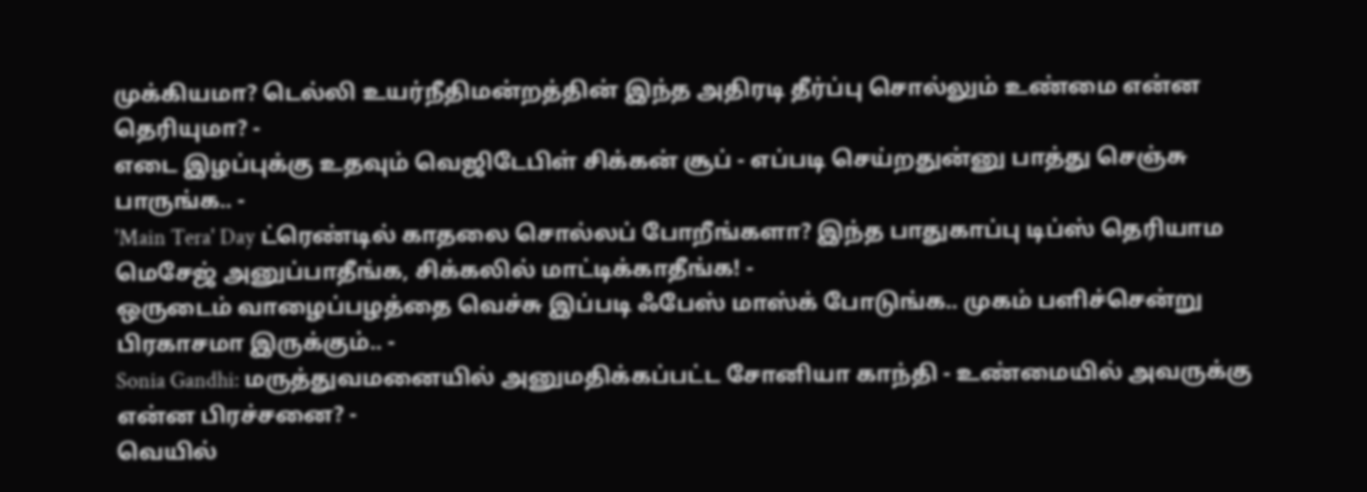முக்கியமா? டெல்லி உயர்நீதிமன்றத்தின் இந்த அதிரடி தீர்ப்பு சொல்லும் உண்மை என்ன தெரியுமா? -
எடை இழப்புக்கு உதவும் வெஜிடேபிள் சிக்கன் சூப் - எப்படி செய்றதுன்னு பாத்து செஞ்சு பாருங்க.. -
'Main Tera' Day ட்ரெண்டில் காதலை சொல்லப் போறீங்களா? இந்த பாதுகாப்பு டிப்ஸ் தெரியாம மெசேஜ் அனுப்பாதீங்க, சிக்கலில் மாட்டிக்காதீங்க! -
ஒருடைம் வாழைப்பழத்தை வெச்சு இப்படி ஃபேஸ் மாஸ்க் போடுங்க.. முகம் பளிச்சென்று பிரகாசமா இருக்கும்.. -
Sonia Gandhi: மருத்துவமனையில் அனுமதிக்கப்பட்ட சோனியா காந்தி - உண்மையில் அவருக்கு என்ன பிரச்சனை? -
வெயில்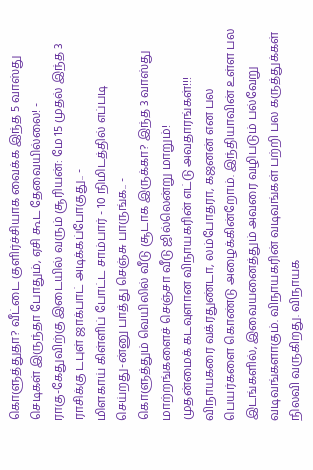கொளுத்துதா? வீட்டை குளிர்ச்சியாக வைக்க இந்த 5 வாஸ்து செடிகள் இருந்தா போதும், ஏசி கூட தேவையில்லை! -
ராகு-கேதுவிற்கு இடையில் வரும் சூரியன்: மே 15 முதல் இந்த 3 ராசிக்கு டபுள் ஜாக்பாட் அடிக்கப்போகுது.. -
மிளகாய் கிள்ளிப் போட்ட சாம்பார் - 10 நிமிடத்தில் எப்படி செய்றது-ன்னு பாத்து செஞ்சு பாருங்க.. -
கொளுத்தும் வெயிலில் வீடு சூடாக இருக்கா? இந்த 3 வாஸ்து மாற்றங்களைச் செஞ்சா வீடு ஜில்லென்று மாறும்!
முதன்மைக் கடவுளான விநாயகரின் எட்டு அவதாரங்கள்!!!
விநாயகரை வக்ரதுண்டா, லம்போதரா, கஜனன் என பல பெயர்களை கொண்டு அழைக்கின்றோம். இந்தியாவின் உள்ள பல இடங்களில், இவையனைத்தும் அவரை வழிபடும் பல்வேறு வடிவங்களாகும். விநாயகரின் வடிவங்கள் பற்றி பல கருத்துக்கள் நிலவி வருகிறது. விநாயக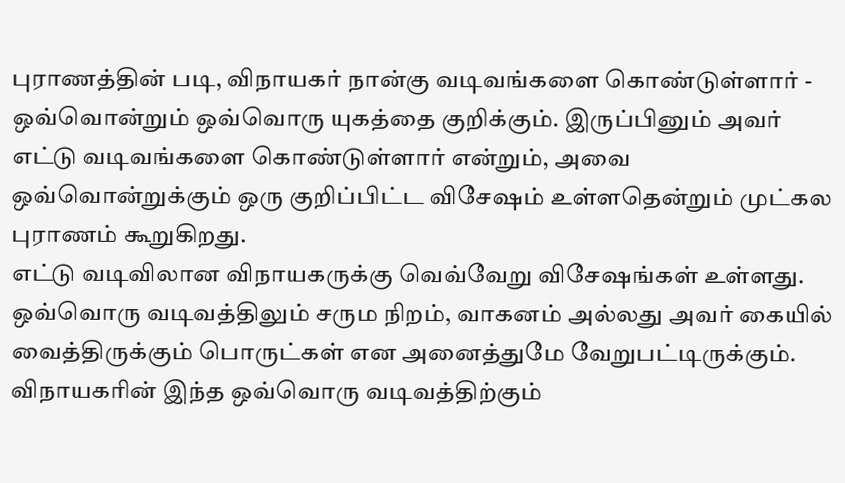புராணத்தின் படி, விநாயகர் நான்கு வடிவங்களை கொண்டுள்ளார் - ஒவ்வொன்றும் ஒவ்வொரு யுகத்தை குறிக்கும். இருப்பினும் அவர் எட்டு வடிவங்களை கொண்டுள்ளார் என்றும், அவை ஒவ்வொன்றுக்கும் ஒரு குறிப்பிட்ட விசேஷம் உள்ளதென்றும் முட்கல புராணம் கூறுகிறது.
எட்டு வடிவிலான விநாயகருக்கு வெவ்வேறு விசேஷங்கள் உள்ளது. ஒவ்வொரு வடிவத்திலும் சரும நிறம், வாகனம் அல்லது அவர் கையில் வைத்திருக்கும் பொருட்கள் என அனைத்துமே வேறுபட்டிருக்கும். விநாயகரின் இந்த ஒவ்வொரு வடிவத்திற்கும்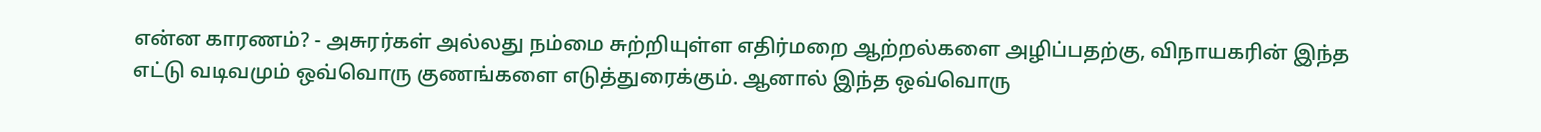என்ன காரணம்? - அசுரர்கள் அல்லது நம்மை சுற்றியுள்ள எதிர்மறை ஆற்றல்களை அழிப்பதற்கு, விநாயகரின் இந்த எட்டு வடிவமும் ஒவ்வொரு குணங்களை எடுத்துரைக்கும். ஆனால் இந்த ஒவ்வொரு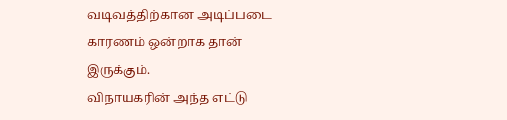வடிவத்திற்கான அடிப்படை காரணம் ஒன்றாக தான் இருக்கும்.
விநாயகரின் அந்த எட்டு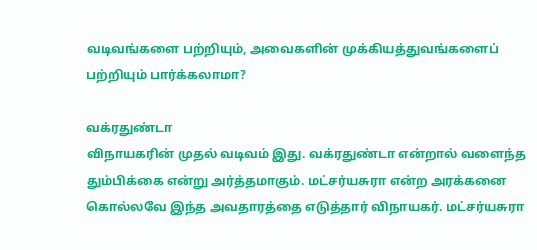வடிவங்களை பற்றியும், அவைகளின் முக்கியத்துவங்களைப் பற்றியும் பார்க்கலாமா?

வக்ரதுண்டா
விநாயகரின் முதல் வடிவம் இது. வக்ரதுண்டா என்றால் வளைந்த தும்பிக்கை என்று அர்த்தமாகும். மட்சர்யசுரா என்ற அரக்கனை கொல்லவே இந்த அவதாரத்தை எடுத்தார் விநாயகர். மட்சர்யசுரா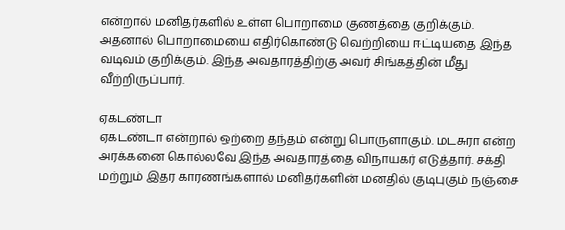என்றால் மனிதர்களில் உள்ள பொறாமை குணத்தை குறிக்கும். அதனால் பொறாமையை எதிர்கொண்டு வெற்றியை ஈட்டியதை இந்த வடிவம் குறிக்கும். இந்த அவதாரத்திற்கு அவர் சிங்கத்தின் மீது வீற்றிருப்பார்.

ஏகடண்டா
ஏகடண்டா என்றால் ஒற்றை தந்தம் என்று பொருளாகும். மடசுரா என்ற அரக்கனை கொல்லவே இந்த அவதாரத்தை விநாயகர் எடுத்தார். சக்தி மற்றும் இதர காரணங்களால் மனிதர்களின் மனதில் குடிபுகும் நஞ்சை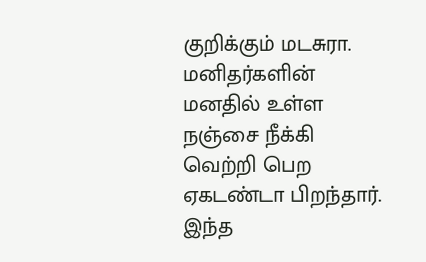குறிக்கும் மடசுரா. மனிதர்களின் மனதில் உள்ள நஞ்சை நீக்கி வெற்றி பெற ஏகடண்டா பிறந்தார். இந்த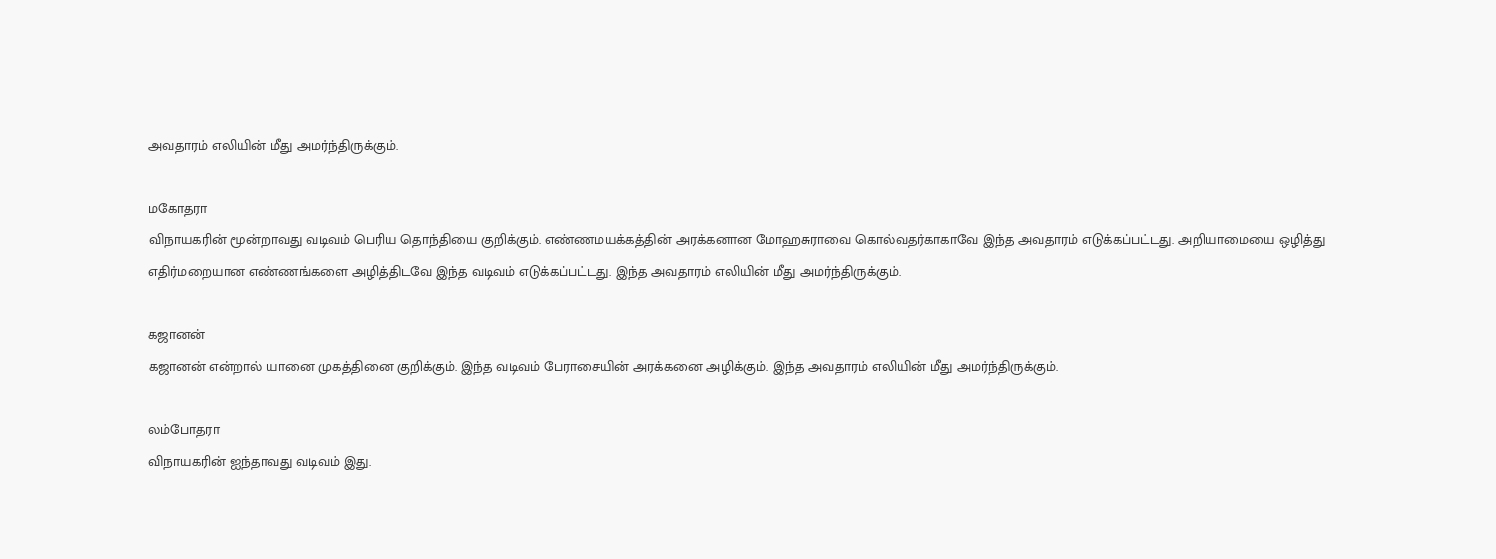அவதாரம் எலியின் மீது அமர்ந்திருக்கும்.

மகோதரா
விநாயகரின் மூன்றாவது வடிவம் பெரிய தொந்தியை குறிக்கும். எண்ணமயக்கத்தின் அரக்கனான மோஹசுராவை கொல்வதர்காகாவே இந்த அவதாரம் எடுக்கப்பட்டது. அறியாமையை ஒழித்து எதிர்மறையான எண்ணங்களை அழித்திடவே இந்த வடிவம் எடுக்கப்பட்டது. இந்த அவதாரம் எலியின் மீது அமர்ந்திருக்கும்.

கஜானன்
கஜானன் என்றால் யானை முகத்தினை குறிக்கும். இந்த வடிவம் பேராசையின் அரக்கனை அழிக்கும். இந்த அவதாரம் எலியின் மீது அமர்ந்திருக்கும்.

லம்போதரா
விநாயகரின் ஐந்தாவது வடிவம் இது.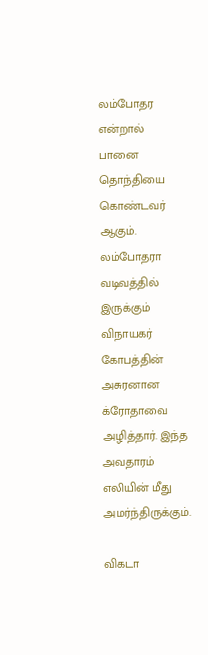லம்போதர என்றால் பானை தொந்தியை கொண்டவர் ஆகும். லம்போதரா வடிவத்தில் இருக்கும் விநாயகர் கோபத்தின் அசுரனான க்ரோதாவை அழித்தார். இந்த அவதாரம் எலியின் மீது அமர்ந்திருக்கும்.

விகடா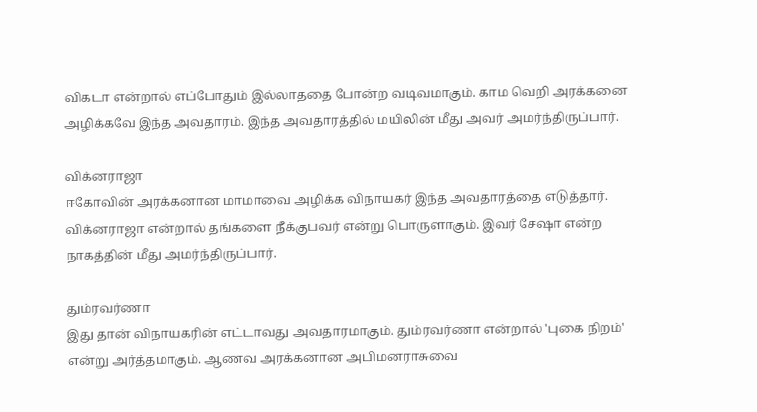விகடா என்றால் எப்போதும் இல்லாததை போன்ற வடிவமாகும். காம வெறி அரக்கனை அழிக்கவே இந்த அவதாரம். இந்த அவதாரத்தில் மயிலின் மீது அவர் அமர்ந்திருப்பார்.

விக்னராஜா
ஈகோவின் அரக்கனான மாமாவை அழிக்க விநாயகர் இந்த அவதாரத்தை எடுத்தார். விக்னராஜா என்றால் தங்களை நீக்குபவர் என்று பொருளாகும். இவர் சேஷா என்ற நாகத்தின் மீது அமர்ந்திருப்பார்.

தும்ரவர்ணா
இது தான் விநாயகரின் எட்டாவது அவதாரமாகும். தும்ரவர்ணா என்றால் 'புகை நிறம்' என்று அர்த்தமாகும். ஆணவ அரக்கனான அபிமனராசுவை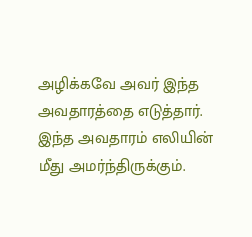அழிக்கவே அவர் இந்த அவதாரத்தை எடுத்தார். இந்த அவதாரம் எலியின் மீது அமர்ந்திருக்கும்.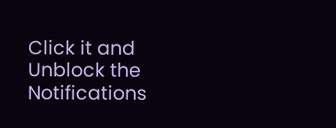Click it and Unblock the Notifications